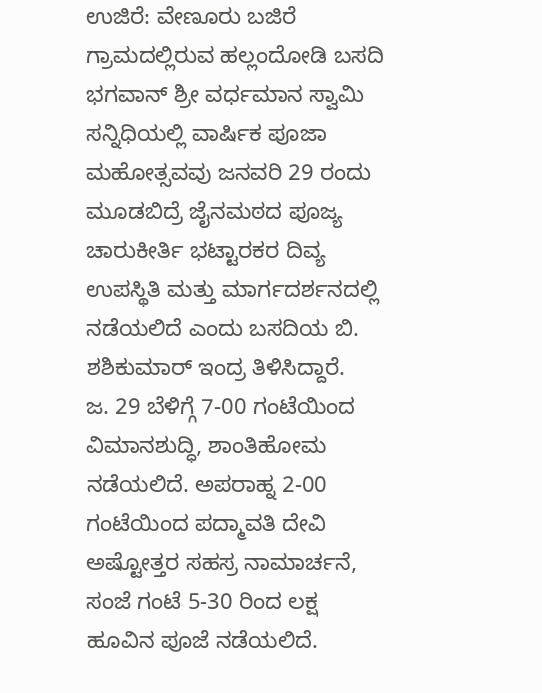ಉಜಿರೆ: ವೇಣೂರು ಬಜಿರೆ ಗ್ರಾಮದಲ್ಲಿರುವ ಹಲ್ಲಂದೋಡಿ ಬಸದಿ ಭಗವಾನ್ ಶ್ರೀ ವರ್ಧಮಾನ ಸ್ವಾಮಿ ಸನ್ನಿಧಿಯಲ್ಲಿ ವಾರ್ಷಿಕ ಪೂಜಾ ಮಹೋತ್ಸವವು ಜನವರಿ 29 ರಂದು ಮೂಡಬಿದ್ರೆ ಜೈನಮಠದ ಪೂಜ್ಯ ಚಾರುಕೀರ್ತಿ ಭಟ್ಟಾರಕರ ದಿವ್ಯ ಉಪಸ್ಥಿತಿ ಮತ್ತು ಮಾರ್ಗದರ್ಶನದಲ್ಲಿ ನಡೆಯಲಿದೆ ಎಂದು ಬಸದಿಯ ಬಿ. ಶಶಿಕುಮಾರ್ ಇಂದ್ರ ತಿಳಿಸಿದ್ದಾರೆ.
ಜ. 29 ಬೆಳಿಗ್ಗೆ 7-00 ಗಂಟೆಯಿಂದ ವಿಮಾನಶುದ್ಧಿ, ಶಾಂತಿಹೋಮ ನಡೆಯಲಿದೆ. ಅಪರಾಹ್ನ 2-00 ಗಂಟೆಯಿಂದ ಪದ್ಮಾವತಿ ದೇವಿ ಅಷ್ಟೋತ್ತರ ಸಹಸ್ರ ನಾಮಾರ್ಚನೆ, ಸಂಜೆ ಗಂಟೆ 5-30 ರಿಂದ ಲಕ್ಷ ಹೂವಿನ ಪೂಜೆ ನಡೆಯಲಿದೆ.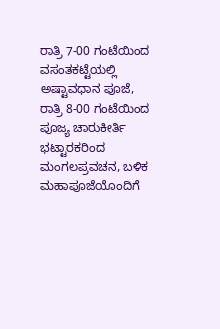ರಾತ್ರಿ 7-00 ಗಂಟೆಯಿಂದ ವಸಂತಕಟ್ಟೆಯಲ್ಲಿ ಅಷ್ಟಾವಧಾನ ಪೂಜೆ, ರಾತ್ರಿ 8-00 ಗಂಟೆಯಿಂದ ಪೂಜ್ಯ ಚಾರುಕೀರ್ತಿ ಭಟ್ಟಾರಕರಿಂದ ಮಂಗಲಪ್ರವಚನ, ಬಳಿಕ ಮಹಾಪೂಜೆಯೊಂದಿಗೆ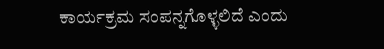ಕಾರ್ಯಕ್ರಮ ಸಂಪನ್ನಗೊಳ್ಳಲಿದೆ ಎಂದು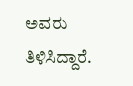ಅವರು ತಿಳಿಸಿದ್ದಾರೆ.